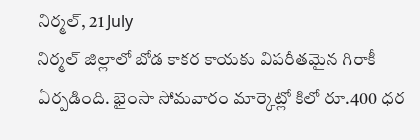నిర్మల్, 21 July
నిర్మల్ జిల్లాలో బోడ కాకర కాయకు విపరీతమైన గిరాకీ ఏర్పడింది. భైంసా సోమవారం మార్కెట్లో కిలో రూ.400 ధర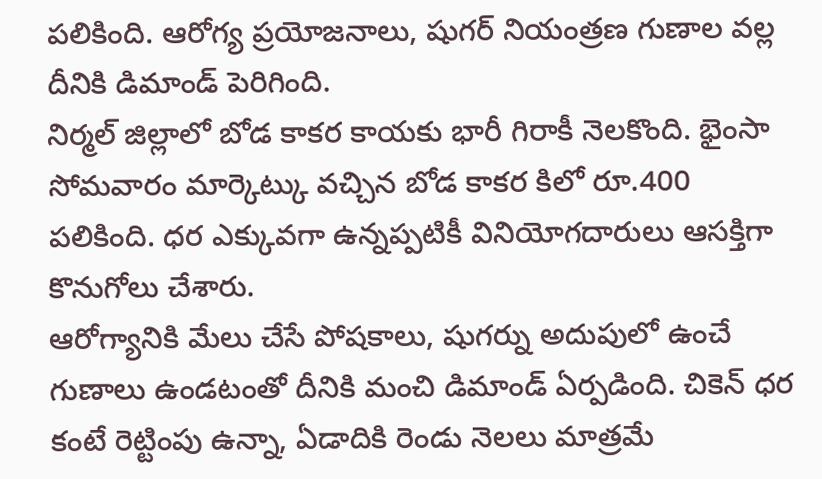పలికింది. ఆరోగ్య ప్రయోజనాలు, షుగర్ నియంత్రణ గుణాల వల్ల దీనికి డిమాండ్ పెరిగింది.
నిర్మల్ జిల్లాలో బోడ కాకర కాయకు భారీ గిరాకీ నెలకొంది. భైంసా సోమవారం మార్కెట్కు వచ్చిన బోడ కాకర కిలో రూ.400 పలికింది. ధర ఎక్కువగా ఉన్నప్పటికీ వినియోగదారులు ఆసక్తిగా కొనుగోలు చేశారు.
ఆరోగ్యానికి మేలు చేసే పోషకాలు, షుగర్ను అదుపులో ఉంచే గుణాలు ఉండటంతో దీనికి మంచి డిమాండ్ ఏర్పడింది. చికెన్ ధర కంటే రెట్టింపు ఉన్నా, ఏడాదికి రెండు నెలలు మాత్రమే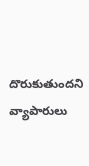దొరుకుతుందని వ్యాపారులు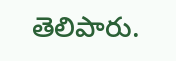తెలిపారు.